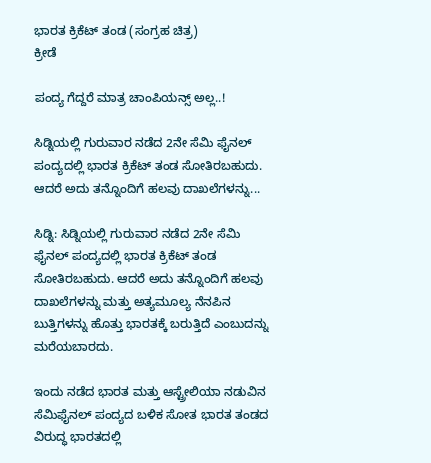ಭಾರತ ಕ್ರಿಕೆಟ್ ತಂಡ (ಸಂಗ್ರಹ ಚಿತ್ರ)
ಕ್ರೀಡೆ

ಪಂದ್ಯ ಗೆದ್ದರೆ ಮಾತ್ರ ಚಾಂಪಿಯನ್ಸ್ ಅಲ್ಲ..!

ಸಿಡ್ನಿಯಲ್ಲಿ ಗುರುವಾರ ನಡೆದ 2ನೇ ಸೆಮಿ ಫೈನಲ್ ಪಂದ್ಯದಲ್ಲಿ ಭಾರತ ಕ್ರಿಕೆಟ್ ತಂಡ ಸೋತಿರಬಹುದು. ಆದರೆ ಅದು ತನ್ನೊಂದಿಗೆ ಹಲವು ದಾಖಲೆಗಳನ್ನು...

ಸಿಡ್ನಿ: ಸಿಡ್ನಿಯಲ್ಲಿ ಗುರುವಾರ ನಡೆದ 2ನೇ ಸೆಮಿ ಫೈನಲ್ ಪಂದ್ಯದಲ್ಲಿ ಭಾರತ ಕ್ರಿಕೆಟ್ ತಂಡ ಸೋತಿರಬಹುದು. ಆದರೆ ಅದು ತನ್ನೊಂದಿಗೆ ಹಲವು ದಾಖಲೆಗಳನ್ನು ಮತ್ತು ಅತ್ಯಮೂಲ್ಯ ನೆನಪಿನ ಬುತ್ತಿಗಳನ್ನು ಹೊತ್ತು ಭಾರತಕ್ಕೆ ಬರುತ್ತಿದೆ ಎಂಬುದನ್ನು ಮರೆಯಬಾರದು.

ಇಂದು ನಡೆದ ಭಾರತ ಮತ್ತು ಆಸ್ಟ್ರೇಲಿಯಾ ನಡುವಿನ ಸೆಮಿಫೈನಲ್ ಪಂದ್ಯದ ಬಳಿಕ ಸೋತ ಭಾರತ ತಂಡದ ವಿರುದ್ಧ ಭಾರತದಲ್ಲಿ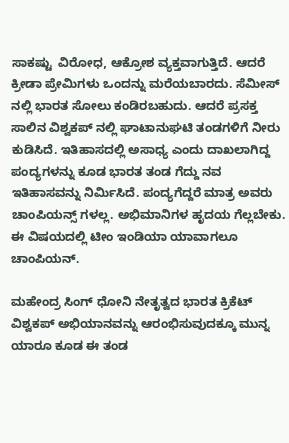ಸಾಕಷ್ಟು  ವಿರೋಧ, ಆಕ್ರೋಶ ವ್ಯಕ್ತವಾಗುತ್ತಿದೆ. ಆದರೆ ಕ್ರೀಡಾ ಪ್ರೇಮಿಗಳು ಒಂದನ್ನು ಮರೆಯಬಾರದು. ಸೆಮೀಸ್ ನಲ್ಲಿ ಭಾರತ ಸೋಲು ಕಂಡಿರಬಹುದು. ಆದರೆ ಪ್ರಸಕ್ತ ಸಾಲಿನ ವಿಶ್ವಕಪ್ ನಲ್ಲಿ ಘಾಟಾನುಘಟಿ ತಂಡಗಳಿಗೆ ನೀರು ಕುಡಿಸಿದೆ. ಇತಿಹಾಸದಲ್ಲಿ ಅಸಾಧ್ಯ ಎಂದು ದಾಖಲಾಗಿದ್ದ ಪಂದ್ಯಗಳನ್ನು ಕೂಡ ಭಾರತ ತಂಡ ಗೆದ್ದು ನವ ಇತಿಹಾಸವನ್ನು ನಿರ್ಮಿಸಿದೆ. ಪಂದ್ಯಗೆದ್ದರೆ ಮಾತ್ರ ಅವರು ಚಾಂಪಿಯನ್ಸ್ ಗಳಲ್ಲ. ಅಭಿಮಾನಿಗಳ ಹೃದಯ ಗೆಲ್ಲಬೇಕು. ಈ ವಿಷಯದಲ್ಲಿ ಟೀಂ ಇಂಡಿಯಾ ಯಾವಾಗಲೂ ಚಾಂಪಿಯನ್.

ಮಹೇಂದ್ರ ಸಿಂಗ್ ಧೋನಿ ನೇತೃತ್ವದ ಭಾರತ ಕ್ರಿಕೆಟ್ ವಿಶ್ವಕಪ್ ಅಭಿಯಾನವನ್ನು ಆರಂಭಿಸುವುದಕ್ಕೂ ಮುನ್ನ ಯಾರೂ ಕೂಡ ಈ ತಂಡ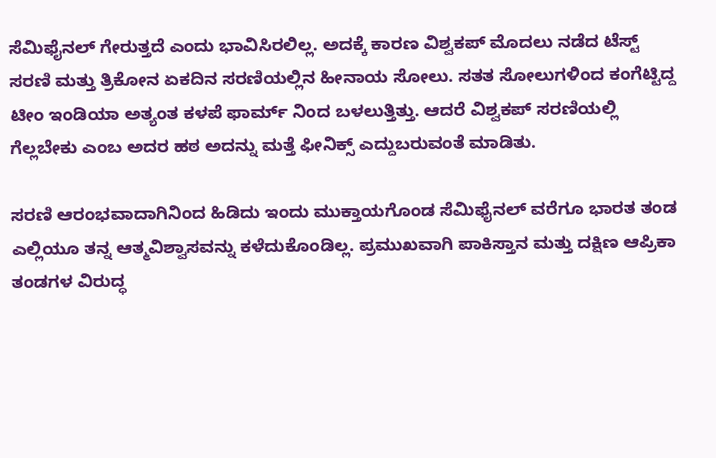ಸೆಮಿಫೈನಲ್ ಗೇರುತ್ತದೆ ಎಂದು ಭಾವಿಸಿರಲಿಲ್ಲ. ಅದಕ್ಕೆ ಕಾರಣ ವಿಶ್ವಕಪ್ ಮೊದಲು ನಡೆದ ಟೆಸ್ಟ್ ಸರಣಿ ಮತ್ತು ತ್ರಿಕೋನ ಏಕದಿನ ಸರಣಿಯಲ್ಲಿನ ಹೀನಾಯ ಸೋಲು. ಸತತ ಸೋಲುಗಳಿಂದ ಕಂಗೆಟ್ಟಿದ್ದ ಟೀಂ ಇಂಡಿಯಾ ಅತ್ಯಂತ ಕಳಪೆ ಫಾರ್ಮ್ ನಿಂದ ಬಳಲುತ್ತಿತ್ತು. ಆದರೆ ವಿಶ್ವಕಪ್ ಸರಣಿಯಲ್ಲಿ ಗೆಲ್ಲಬೇಕು ಎಂಬ ಅದರ ಹಠ ಅದನ್ನು ಮತ್ತೆ ಫೀನಿಕ್ಸ್ ಎದ್ದುಬರುವಂತೆ ಮಾಡಿತು.

ಸರಣಿ ಆರಂಭವಾದಾಗಿನಿಂದ ಹಿಡಿದು ಇಂದು ಮುಕ್ತಾಯಗೊಂಡ ಸೆಮಿಫೈನಲ್ ವರೆಗೂ ಭಾರತ ತಂಡ ಎಲ್ಲಿಯೂ ತನ್ನ ಆತ್ಮವಿಶ್ವಾಸವನ್ನು ಕಳೆದುಕೊಂಡಿಲ್ಲ. ಪ್ರಮುಖವಾಗಿ ಪಾಕಿಸ್ತಾನ ಮತ್ತು ದಕ್ಷಿಣ ಆಪ್ರಿಕಾ ತಂಡಗಳ ವಿರುದ್ಧ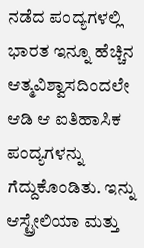ನಡೆದ ಪಂದ್ಯಗಳಲ್ಲಿ ಭಾರತ ಇನ್ನೂ ಹೆಚ್ಚಿನ ಆತ್ಮವಿಶ್ವಾಸದಿಂದಲೇ ಆಡಿ ಆ ಐತಿಹಾಸಿಕ ಪಂದ್ಯಗಳನ್ನು ಗೆದ್ದುಕೊಂಡಿತು. ಇನ್ನು ಆಸ್ಟ್ರೇಲಿಯಾ ಮತ್ತು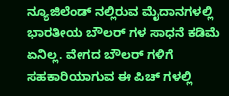ನ್ಯೂಜಿಲೆಂಡ್ ನಲ್ಲಿರುವ ಮೈದಾನಗಳಲ್ಲಿ ಭಾರತೀಯ ಬೌಲರ್ ಗಳ ಸಾಧನೆ ಕಡಿಮೆ ಏನಿಲ್ಲ. ವೇಗದ ಬೌಲರ್ ಗಳಿಗೆ ಸಹಕಾರಿಯಾಗುವ ಈ ಪಿಚ್ ಗಳಲ್ಲಿ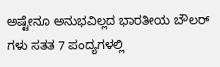ಅಷ್ಟೇನೂ ಅನುಭವಿಲ್ಲದ ಭಾರತೀಯ ಬೌಲರ್ ಗಳು ಸತತ 7 ಪಂದ್ಯಗಳಲ್ಲಿ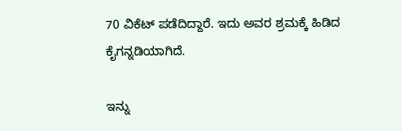70 ವಿಕೆಟ್ ಪಡೆದಿದ್ದಾರೆ. ಇದು ಅವರ ಶ್ರಮಕ್ಕೆ ಹಿಡಿದ ಕೈಗನ್ನಡಿಯಾಗಿದೆ.

ಇನ್ನು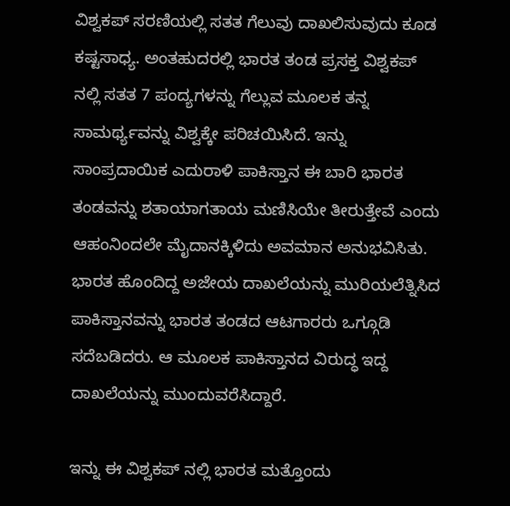ವಿಶ್ವಕಪ್ ಸರಣಿಯಲ್ಲಿ ಸತತ ಗೆಲುವು ದಾಖಲಿಸುವುದು ಕೂಡ ಕಷ್ಟಸಾಧ್ಯ. ಅಂತಹುದರಲ್ಲಿ ಭಾರತ ತಂಡ ಪ್ರಸಕ್ತ ವಿಶ್ವಕಪ್ ನಲ್ಲಿ ಸತತ 7 ಪಂದ್ಯಗಳನ್ನು ಗೆಲ್ಲುವ ಮೂಲಕ ತನ್ನ ಸಾಮರ್ಥ್ಯವನ್ನು ವಿಶ್ವಕ್ಕೇ ಪರಿಚಯಿಸಿದೆ. ಇನ್ನು ಸಾಂಪ್ರದಾಯಿಕ ಎದುರಾಳಿ ಪಾಕಿಸ್ತಾನ ಈ ಬಾರಿ ಭಾರತ ತಂಡವನ್ನು ಶತಾಯಾಗತಾಯ ಮಣಿಸಿಯೇ ತೀರುತ್ತೇವೆ ಎಂದು ಆಹಂನಿಂದಲೇ ಮೈದಾನಕ್ಕಿಳಿದು ಅವಮಾನ ಅನುಭವಿಸಿತು. ಭಾರತ ಹೊಂದಿದ್ದ ಅಜೇಯ ದಾಖಲೆಯನ್ನು ಮುರಿಯಲೆತ್ನಿಸಿದ ಪಾಕಿಸ್ತಾನವನ್ನು ಭಾರತ ತಂಡದ ಆಟಗಾರರು ಒಗ್ಗೂಡಿ ಸದೆಬಡಿದರು. ಆ ಮೂಲಕ ಪಾಕಿಸ್ತಾನದ ವಿರುದ್ಧ ಇದ್ದ ದಾಖಲೆಯನ್ನು ಮುಂದುವರೆಸಿದ್ದಾರೆ.

ಇನ್ನು ಈ ವಿಶ್ವಕಪ್ ನಲ್ಲಿ ಭಾರತ ಮತ್ತೊಂದು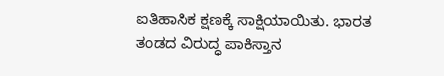ಐತಿಹಾಸಿಕ ಕ್ಷಣಕ್ಕೆ ಸಾಕ್ಷಿಯಾಯಿತು. ಭಾರತ ತಂಡದ ವಿರುದ್ಧ ಪಾಕಿಸ್ತಾನ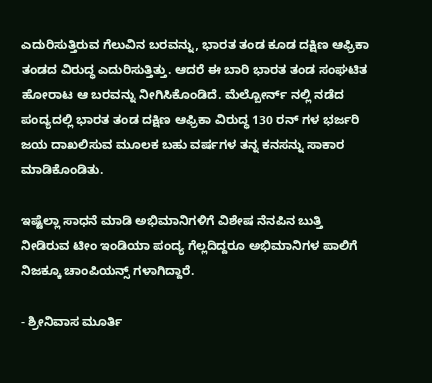ಎದುರಿಸುತ್ತಿರುವ ಗೆಲುವಿನ ಬರವನ್ನು, ಭಾರತ ತಂಡ ಕೂಡ ದಕ್ಷಿಣ ಆಫ್ರಿಕಾ ತಂಡದ ವಿರುದ್ಧ ಎದುರಿಸುತ್ತಿತ್ತು. ಆದರೆ ಈ ಬಾರಿ ಭಾರತ ತಂಡ ಸಂಘಟಿತ ಹೋರಾಟ ಆ ಬರವನ್ನು ನೀಗಿಸಿಕೊಂಡಿದೆ. ಮೆಲ್ಬೋರ್ನ್ ನಲ್ಲಿ ನಡೆದ ಪಂದ್ಯದಲ್ಲಿ ಭಾರತ ತಂಡ ದಕ್ಷಿಣ ಆಫ್ರಿಕಾ ವಿರುದ್ಧ 130 ರನ್ ಗಳ ಭರ್ಜರಿ ಜಯ ದಾಖಲಿಸುವ ಮೂಲಕ ಬಹು ವರ್ಷಗಳ ತನ್ನ ಕನಸನ್ನು ಸಾಕಾರ ಮಾಡಿಕೊಂಡಿತು.

ಇಷ್ಟೆಲ್ಲಾ ಸಾಧನೆ ಮಾಡಿ ಅಭಿಮಾನಿಗಳಿಗೆ ವಿಶೇಷ ನೆನಪಿನ ಬುತ್ತಿ ನೀಡಿರುವ ಟೀಂ ಇಂಡಿಯಾ ಪಂದ್ಯ ಗೆಲ್ಲದಿದ್ದರೂ ಅಭಿಮಾನಿಗಳ ಪಾಲಿಗೆ ನಿಜಕ್ಕೂ ಚಾಂಪಿಯನ್ಸ್ ಗಳಾಗಿದ್ದಾರೆ.

- ಶ್ರೀನಿವಾಸ ಮೂರ್ತಿ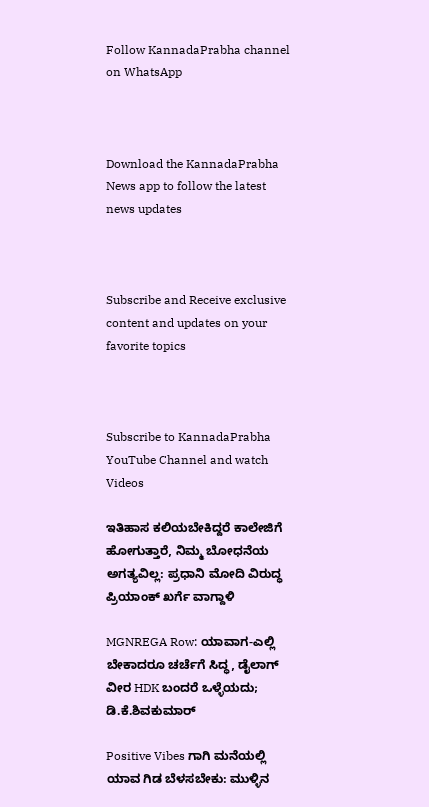Follow KannadaPrabha channel on WhatsApp



Download the KannadaPrabha News app to follow the latest news updates



Subscribe and Receive exclusive content and updates on your favorite topics



Subscribe to KannadaPrabha YouTube Channel and watch Videos

ಇತಿಹಾಸ ಕಲಿಯಬೇಕಿದ್ದರೆ ಕಾಲೇಜಿಗೆ ಹೋಗುತ್ತಾರೆ, ನಿಮ್ಮ ಬೋಧನೆಯ ಅಗತ್ಯವಿಲ್ಲ: ಪ್ರಧಾನಿ ಮೋದಿ ವಿರುದ್ಧ ಪ್ರಿಯಾಂಕ್ ಖರ್ಗೆ ವಾಗ್ದಾಳಿ

MGNREGA Row: ಯಾವಾಗ-ಎಲ್ಲಿ ಬೇಕಾದರೂ ಚರ್ಚೆಗೆ ಸಿದ್ಧ, ಡೈಲಾಗ್‌ ವೀರ HDK ಬಂದರೆ ಒಳ್ಳೆಯದು; ಡಿ.ಕೆ.ಶಿವಕುಮಾರ್

Positive Vibes ಗಾಗಿ ಮನೆಯಲ್ಲಿ ಯಾವ ಗಿಡ ಬೆಳಸಬೇಕು: ಮುಳ್ಳಿನ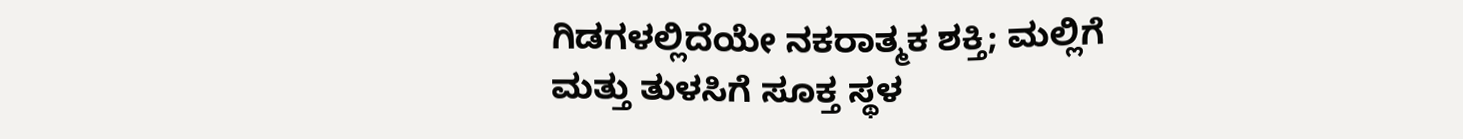ಗಿಡಗಳಲ್ಲಿದೆಯೇ ನಕರಾತ್ಮಕ ಶಕ್ತಿ; ಮಲ್ಲಿಗೆ ಮತ್ತು ತುಳಸಿಗೆ ಸೂಕ್ತ ಸ್ಥಳ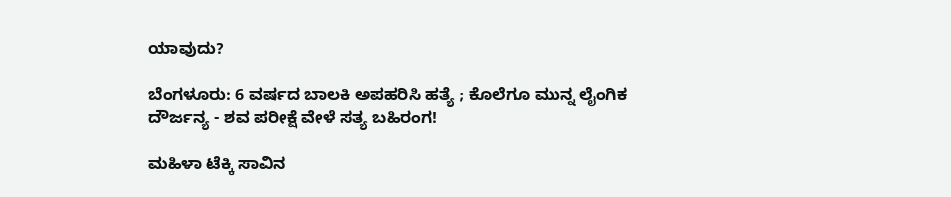ಯಾವುದು?

ಬೆಂಗಳೂರು: 6 ವರ್ಷದ ಬಾಲಕಿ ಅಪಹರಿಸಿ ಹತ್ಯೆ ; ಕೊಲೆಗೂ ಮುನ್ನ ಲೈಂಗಿಕ ದೌರ್ಜನ್ಯ - ಶವ ಪರೀಕ್ಷೆ ವೇಳೆ ಸತ್ಯ ಬಹಿರಂಗ!

ಮಹಿಳಾ ಟೆಕ್ಕಿ ಸಾವಿನ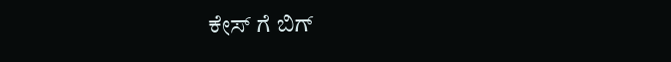ಕೇಸ್ ಗೆ ಬಿಗ್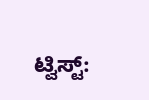ಟ್ವಿಸ್ಟ್: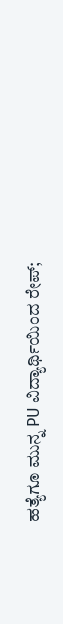ಹತ್ಯೆಗೂ ಮುನ್ನ PU ವಿದ್ಯಾರ್ಥಿಯಿಂದ ರೇಪ್;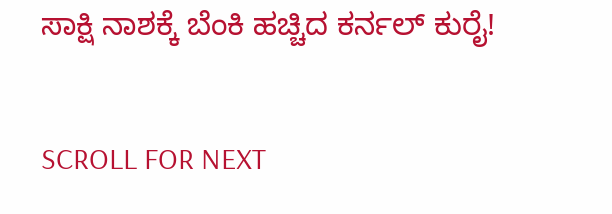ಸಾಕ್ಷಿ ನಾಶಕ್ಕೆ ಬೆಂಕಿ ಹಚ್ಚಿದ ಕರ್ನಲ್ ಕುರೈ!

SCROLL FOR NEXT